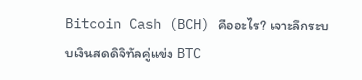Bitcoin Cash (BCH) คืออะไร? เจาะลึกระบบเงินสดดิจิทัลคู่แข่ง BTC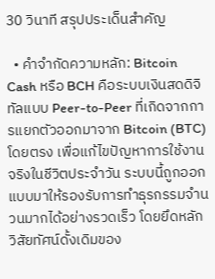30 วินาที สรุปประเด็นสำคัญ

  • คำจำกัดความหลัก: Bitcoin Cash หรือ BCH คือระบบเงินสดดิจิทัลแบบ Peer-to-Peer ที่เกิดจากการแยกตัวออกมาจาก Bitcoin (BTC) โดยตรง เพื่อแก้ไขปัญหาการใช้งานจริงในชีวิตประจำวัน ระบบนี้ถูกออกแบบมาให้รองรับการทำธุรกรรมจำนวนมากได้อย่างรวดเร็ว โดยยึดหลักวิสัยทัศน์ดั้งเดิมของ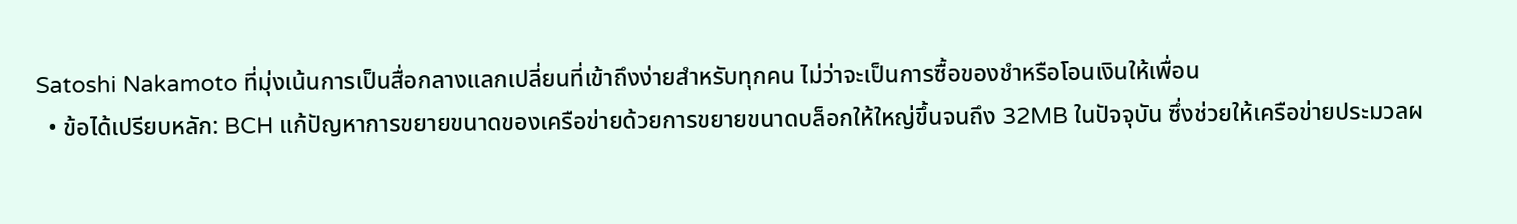Satoshi Nakamoto ที่มุ่งเน้นการเป็นสื่อกลางแลกเปลี่ยนที่เข้าถึงง่ายสำหรับทุกคน ไม่ว่าจะเป็นการซื้อของชำหรือโอนเงินให้เพื่อน
  • ข้อได้เปรียบหลัก: BCH แก้ปัญหาการขยายขนาดของเครือข่ายด้วยการขยายขนาดบล็อกให้ใหญ่ขึ้นจนถึง 32MB ในปัจจุบัน ซึ่งช่วยให้เครือข่ายประมวลผ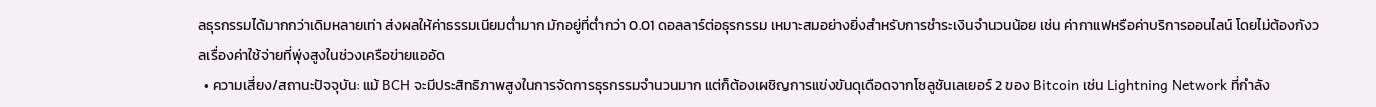ลธุรกรรมได้มากกว่าเดิมหลายเท่า ส่งผลให้ค่าธรรมเนียมต่ำมาก มักอยู่ที่ต่ำกว่า 0.01 ดอลลาร์ต่อธุรกรรม เหมาะสมอย่างยิ่งสำหรับการชำระเงินจำนวนน้อย เช่น ค่ากาแฟหรือค่าบริการออนไลน์ โดยไม่ต้องกังวลเรื่องค่าใช้จ่ายที่พุ่งสูงในช่วงเครือข่ายแออัด
  • ความเสี่ยง/สถานะปัจจุบัน: แม้ BCH จะมีประสิทธิภาพสูงในการจัดการธุรกรรมจำนวนมาก แต่ก็ต้องเผชิญการแข่งขันดุเดือดจากโซลูชันเลเยอร์ 2 ของ Bitcoin เช่น Lightning Network ที่กำลัง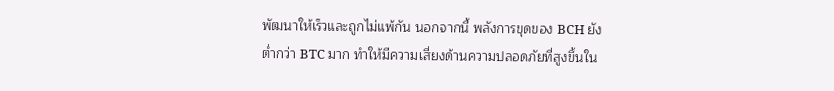พัฒนาให้เร็วและถูกไม่แพ้กัน นอกจากนี้ พลังการขุดของ BCH ยังต่ำกว่า BTC มาก ทำให้มีความเสี่ยงด้านความปลอดภัยที่สูงขึ้นใน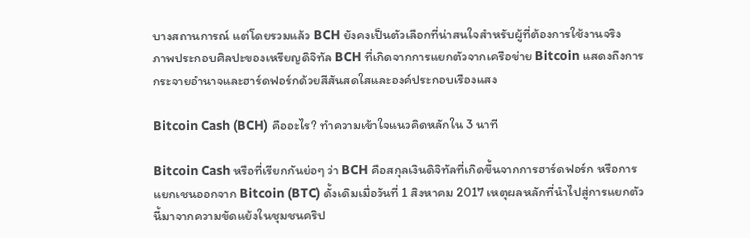บางสถานการณ์ แต่โดยรวมแล้ว BCH ยังคงเป็นตัวเลือกที่น่าสนใจสำหรับผู้ที่ต้องการใช้งานจริง
ภาพประกอบศิลปะของเหรียญดิจิทัล BCH ที่เกิดจากการแยกตัวจากเครือข่าย Bitcoin แสดงถึงการกระจายอำนาจและฮาร์ดฟอร์กด้วยสีสันสดใสและองค์ประกอบเรืองแสง

Bitcoin Cash (BCH) คืออะไร? ทำความเข้าใจแนวคิดหลักใน 3 นาที

Bitcoin Cash หรือที่เรียกกันย่อๆ ว่า BCH คือสกุลเงินดิจิทัลที่เกิดขึ้นจากการฮาร์ดฟอร์ก หรือการแยกเชนออกจาก Bitcoin (BTC) ดั้งเดิมเมื่อวันที่ 1 สิงหาคม 2017 เหตุผลหลักที่นำไปสู่การแยกตัวนี้มาจากความขัดแย้งในชุมชนคริป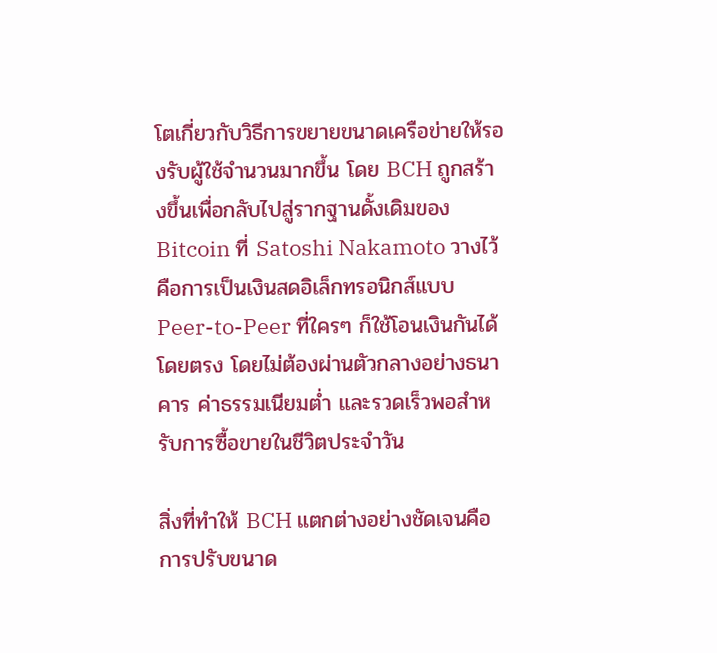โตเกี่ยวกับวิธีการขยายขนาดเครือข่ายให้รองรับผู้ใช้จำนวนมากขึ้น โดย BCH ถูกสร้างขึ้นเพื่อกลับไปสู่รากฐานดั้งเดิมของ Bitcoin ที่ Satoshi Nakamoto วางไว้ คือการเป็นเงินสดอิเล็กทรอนิกส์แบบ Peer-to-Peer ที่ใครๆ ก็ใช้โอนเงินกันได้โดยตรง โดยไม่ต้องผ่านตัวกลางอย่างธนาคาร ค่าธรรมเนียมต่ำ และรวดเร็วพอสำหรับการซื้อขายในชีวิตประจำวัน

สิ่งที่ทำให้ BCH แตกต่างอย่างชัดเจนคือการปรับขนาด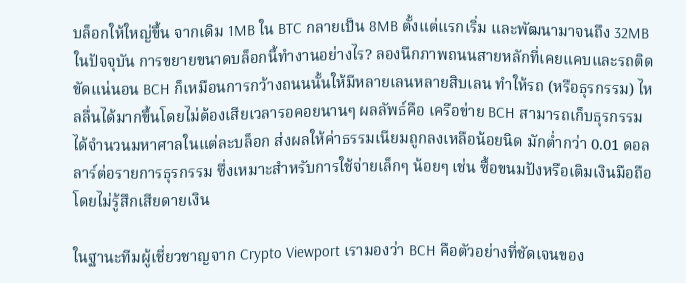บล็อกให้ใหญ่ขึ้น จากเดิม 1MB ใน BTC กลายเป็น 8MB ตั้งแต่แรกเริ่ม และพัฒนามาจนถึง 32MB ในปัจจุบัน การขยายขนาดบล็อกนี้ทำงานอย่างไร? ลองนึกภาพถนนสายหลักที่เคยแคบและรถติดขัดแน่นอน BCH ก็เหมือนการกว้างถนนนั้นให้มีหลายเลนหลายสิบเลน ทำให้รถ (หรือธุรกรรม) ไหลลื่นได้มากขึ้นโดยไม่ต้องเสียเวลารอคอยนานๆ ผลลัพธ์คือ เครือข่าย BCH สามารถเก็บธุรกรรมได้จำนวนมหาศาลในแต่ละบล็อก ส่งผลให้ค่าธรรมเนียมถูกลงเหลือน้อยนิด มักต่ำกว่า 0.01 ดอลลาร์ต่อรายการธุรกรรม ซึ่งเหมาะสำหรับการใช้จ่ายเล็กๆ น้อยๆ เช่น ซื้อขนมปังหรือเติมเงินมือถือ โดยไม่รู้สึกเสียดายเงิน

ในฐานะทีมผู้เชี่ยวชาญจาก Crypto Viewport เรามองว่า BCH คือตัวอย่างที่ชัดเจนของ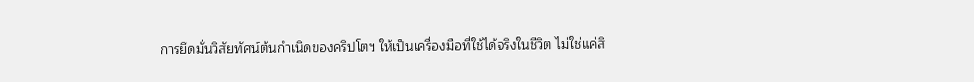การยึดมั่นวิสัยทัศน์ต้นกำเนิดของคริปโตฯ ให้เป็นเครื่องมือที่ใช้ได้จริงในชีวิต ไม่ใช่แค่สิ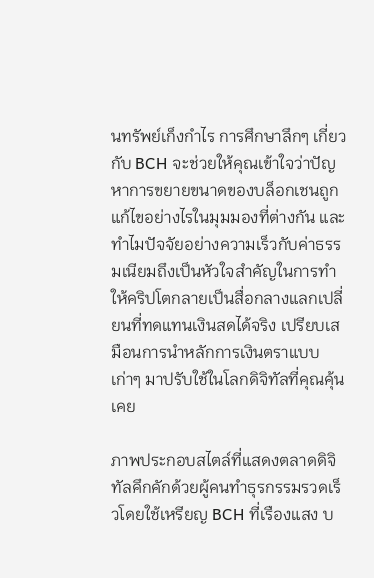นทรัพย์เก็งกำไร การศึกษาลึกๆ เกี่ยวกับ BCH จะช่วยให้คุณเข้าใจว่าปัญหาการขยายขนาดของบล็อกเชนถูกแก้ไขอย่างไรในมุมมองที่ต่างกัน และทำไมปัจจัยอย่างความเร็วกับค่าธรรมเนียมถึงเป็นหัวใจสำคัญในการทำให้คริปโตกลายเป็นสื่อกลางแลกเปลี่ยนที่ทดแทนเงินสดได้จริง เปรียบเสมือนการนำหลักการเงินตราแบบเก่าๆ มาปรับใช้ในโลกดิจิทัลที่คุณคุ้นเคย

ภาพประกอบสไตล์ที่แสดงตลาดดิจิทัลคึกคักด้วยผู้คนทำธุรกรรมรวดเร็วโดยใช้เหรียญ BCH ที่เรืองแสง บ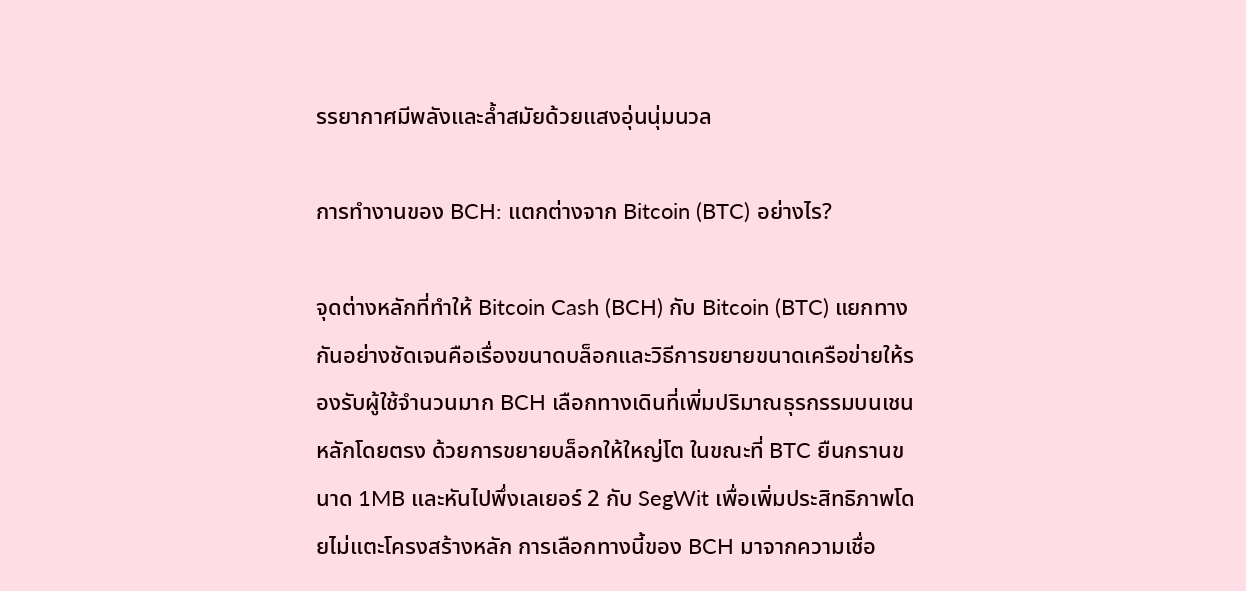รรยากาศมีพลังและล้ำสมัยด้วยแสงอุ่นนุ่มนวล

การทำงานของ BCH: แตกต่างจาก Bitcoin (BTC) อย่างไร?

จุดต่างหลักที่ทำให้ Bitcoin Cash (BCH) กับ Bitcoin (BTC) แยกทางกันอย่างชัดเจนคือเรื่องขนาดบล็อกและวิธีการขยายขนาดเครือข่ายให้รองรับผู้ใช้จำนวนมาก BCH เลือกทางเดินที่เพิ่มปริมาณธุรกรรมบนเชนหลักโดยตรง ด้วยการขยายบล็อกให้ใหญ่โต ในขณะที่ BTC ยืนกรานขนาด 1MB และหันไปพึ่งเลเยอร์ 2 กับ SegWit เพื่อเพิ่มประสิทธิภาพโดยไม่แตะโครงสร้างหลัก การเลือกทางนี้ของ BCH มาจากความเชื่อ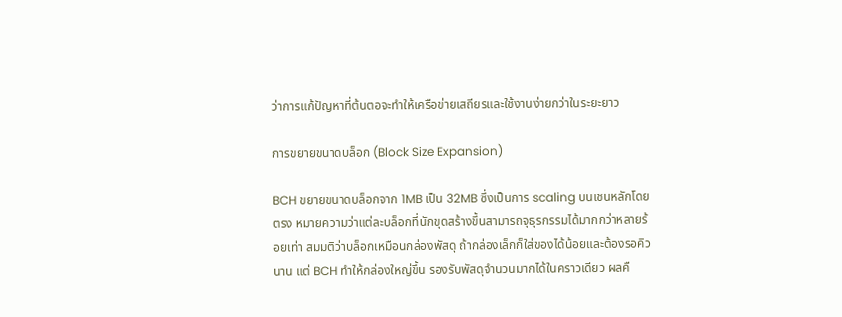ว่าการแก้ปัญหาที่ต้นตอจะทำให้เครือข่ายเสถียรและใช้งานง่ายกว่าในระยะยาว

การขยายขนาดบล็อก (Block Size Expansion)

BCH ขยายขนาดบล็อกจาก 1MB เป็น 32MB ซึ่งเป็นการ scaling บนเชนหลักโดยตรง หมายความว่าแต่ละบล็อกที่นักขุดสร้างขึ้นสามารถจุธุรกรรมได้มากกว่าหลายร้อยเท่า สมมติว่าบล็อกเหมือนกล่องพัสดุ ถ้ากล่องเล็กก็ใส่ของได้น้อยและต้องรอคิวนาน แต่ BCH ทำให้กล่องใหญ่ขึ้น รองรับพัสดุจำนวนมากได้ในคราวเดียว ผลคื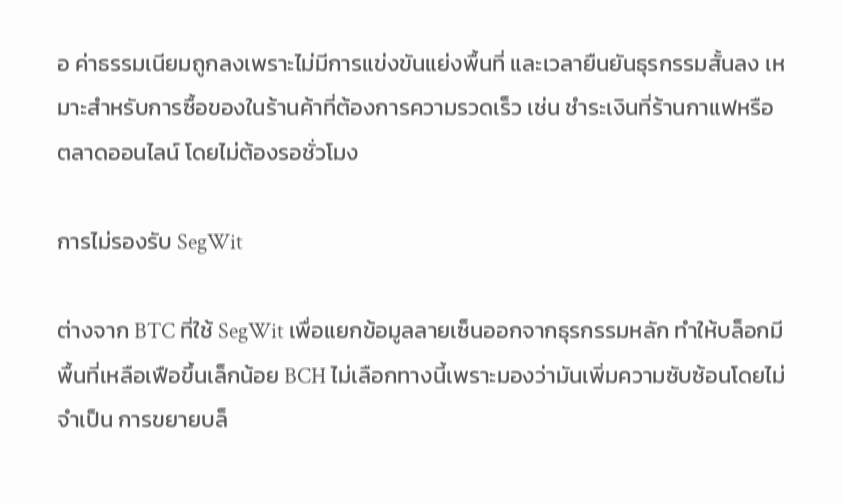อ ค่าธรรมเนียมถูกลงเพราะไม่มีการแข่งขันแย่งพื้นที่ และเวลายืนยันธุรกรรมสั้นลง เหมาะสำหรับการซื้อของในร้านค้าที่ต้องการความรวดเร็ว เช่น ชำระเงินที่ร้านกาแฟหรือตลาดออนไลน์ โดยไม่ต้องรอชั่วโมง

การไม่รองรับ SegWit

ต่างจาก BTC ที่ใช้ SegWit เพื่อแยกข้อมูลลายเซ็นออกจากธุรกรรมหลัก ทำให้บล็อกมีพื้นที่เหลือเฟือขึ้นเล็กน้อย BCH ไม่เลือกทางนี้เพราะมองว่ามันเพิ่มความซับซ้อนโดยไม่จำเป็น การขยายบล็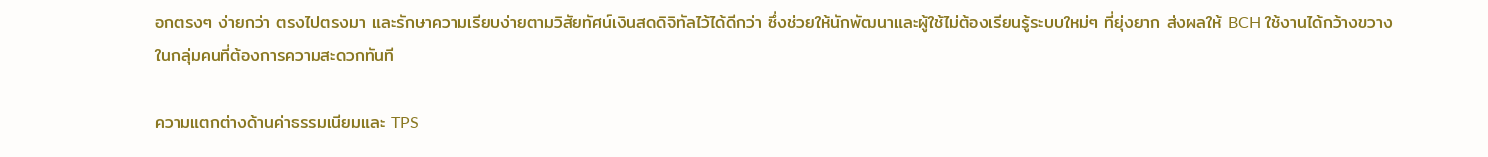อกตรงๆ ง่ายกว่า ตรงไปตรงมา และรักษาความเรียบง่ายตามวิสัยทัศน์เงินสดดิจิทัลไว้ได้ดีกว่า ซึ่งช่วยให้นักพัฒนาและผู้ใช้ไม่ต้องเรียนรู้ระบบใหม่ๆ ที่ยุ่งยาก ส่งผลให้ BCH ใช้งานได้กว้างขวางในกลุ่มคนที่ต้องการความสะดวกทันที

ความแตกต่างด้านค่าธรรมเนียมและ TPS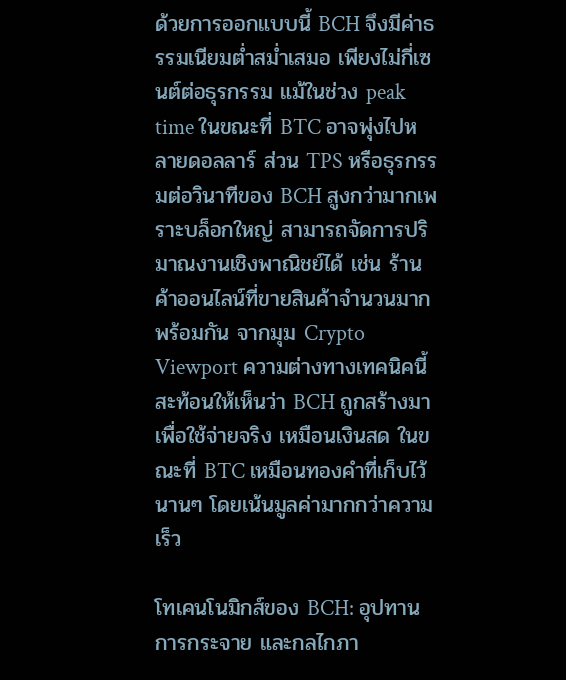ด้วยการออกแบบนี้ BCH จึงมีค่าธรรมเนียมต่ำสม่ำเสมอ เพียงไม่กี่เซนต์ต่อธุรกรรม แม้ในช่วง peak time ในขณะที่ BTC อาจพุ่งไปหลายดอลลาร์ ส่วน TPS หรือธุรกรรมต่อวินาทีของ BCH สูงกว่ามากเพราะบล็อกใหญ่ สามารถจัดการปริมาณงานเชิงพาณิชย์ได้ เช่น ร้านค้าออนไลน์ที่ขายสินค้าจำนวนมากพร้อมกัน จากมุม Crypto Viewport ความต่างทางเทคนิคนี้สะท้อนให้เห็นว่า BCH ถูกสร้างมาเพื่อใช้จ่ายจริง เหมือนเงินสด ในขณะที่ BTC เหมือนทองคำที่เก็บไว้นานๆ โดยเน้นมูลค่ามากกว่าความเร็ว

โทเคนโนมิกส์ของ BCH: อุปทาน การกระจาย และกลไกภา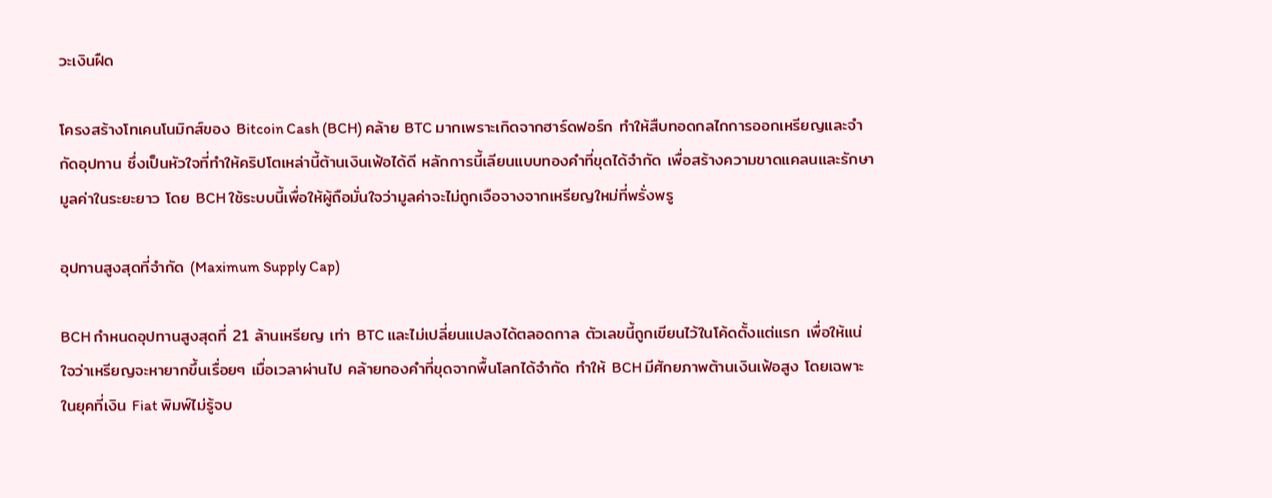วะเงินฝืด

โครงสร้างโทเคนโนมิกส์ของ Bitcoin Cash (BCH) คล้าย BTC มากเพราะเกิดจากฮาร์ดฟอร์ก ทำให้สืบทอดกลไกการออกเหรียญและจำกัดอุปทาน ซึ่งเป็นหัวใจที่ทำให้คริปโตเหล่านี้ต้านเงินเฟ้อได้ดี หลักการนี้เลียนแบบทองคำที่ขุดได้จำกัด เพื่อสร้างความขาดแคลนและรักษามูลค่าในระยะยาว โดย BCH ใช้ระบบนี้เพื่อให้ผู้ถือมั่นใจว่ามูลค่าจะไม่ถูกเจือจางจากเหรียญใหม่ที่พรั่งพรู

อุปทานสูงสุดที่จำกัด (Maximum Supply Cap)

BCH กำหนดอุปทานสูงสุดที่ 21 ล้านเหรียญ เท่า BTC และไม่เปลี่ยนแปลงได้ตลอดกาล ตัวเลขนี้ถูกเขียนไว้ในโค้ดตั้งแต่แรก เพื่อให้แน่ใจว่าเหรียญจะหายากขึ้นเรื่อยๆ เมื่อเวลาผ่านไป คล้ายทองคำที่ขุดจากพื้นโลกได้จำกัด ทำให้ BCH มีศักยภาพต้านเงินเฟ้อสูง โดยเฉพาะในยุคที่เงิน Fiat พิมพ์ไม่รู้จบ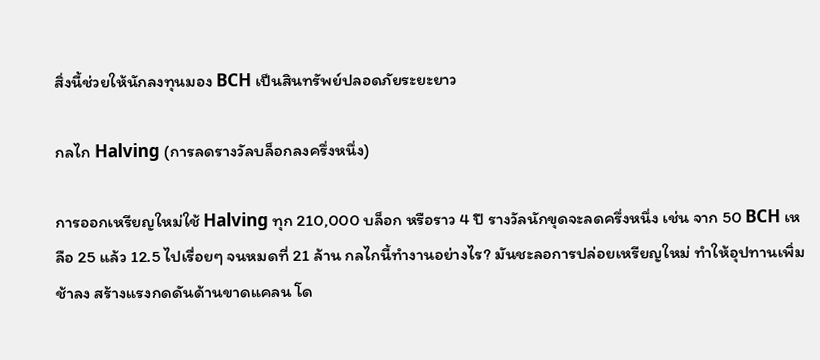สิ่งนี้ช่วยให้นักลงทุนมอง BCH เป็นสินทรัพย์ปลอดภัยระยะยาว

กลไก Halving (การลดรางวัลบล็อกลงครึ่งหนึ่ง)

การออกเหรียญใหม่ใช้ Halving ทุก 210,000 บล็อก หรือราว 4 ปี รางวัลนักขุดจะลดครึ่งหนึ่ง เช่น จาก 50 BCH เหลือ 25 แล้ว 12.5 ไปเรื่อยๆ จนหมดที่ 21 ล้าน กลไกนี้ทำงานอย่างไร? มันชะลอการปล่อยเหรียญใหม่ ทำให้อุปทานเพิ่มช้าลง สร้างแรงกดดันด้านขาดแคลน โด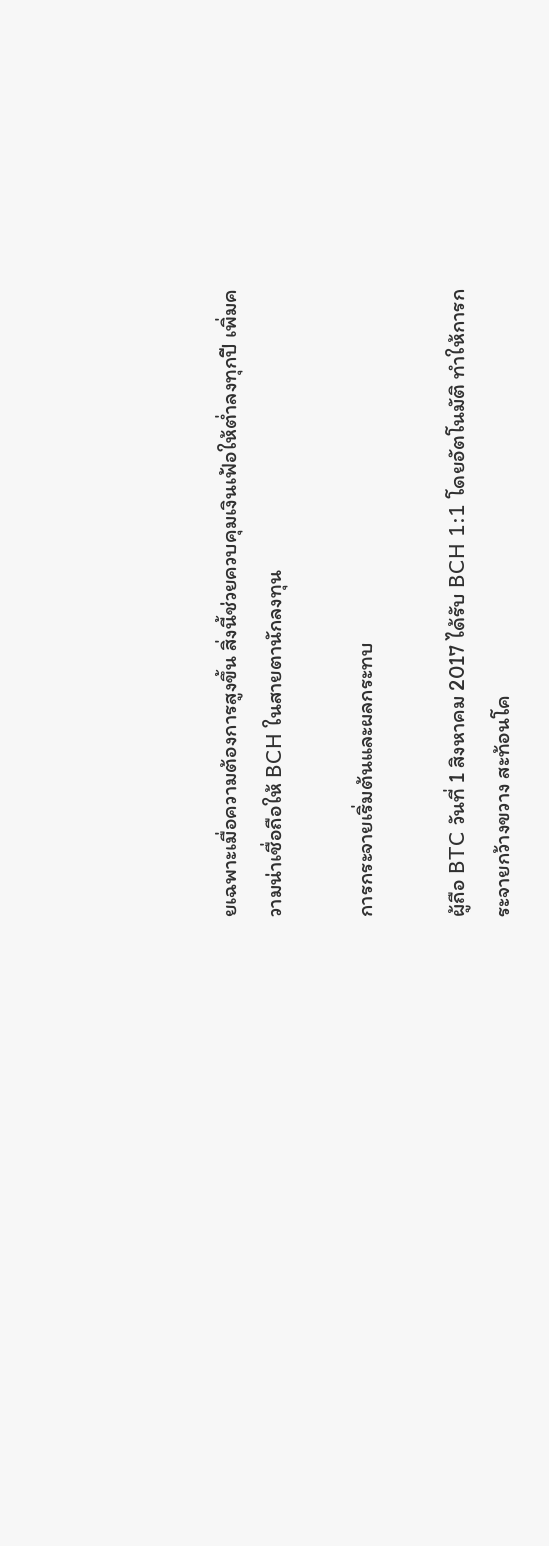ยเฉพาะเมื่อความต้องการสูงขึ้น สิ่งนี้ช่วยควบคุมเงินเฟ้อให้ต่ำลงทุกปี เพิ่มความน่าเชื่อถือให้ BCH ในสายตานักลงทุน

การกระจายเริ่มต้นและผลกระทบ

ผู้ถือ BTC วันที่ 1 สิงหาคม 2017 ได้รับ BCH 1:1 โดยอัตโนมัติ ทำให้การกระจายกว้างขวาง สะท้อนโค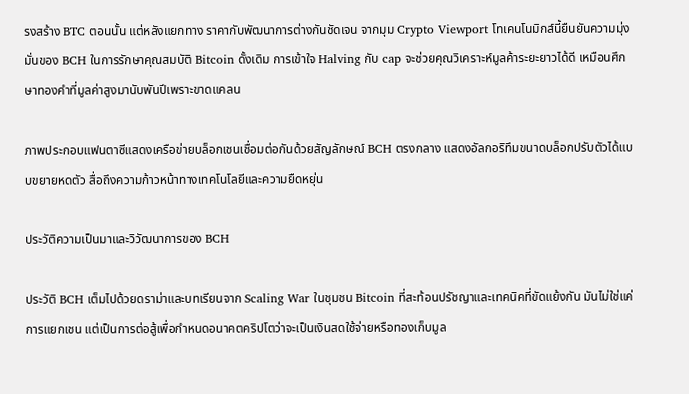รงสร้าง BTC ตอนนั้น แต่หลังแยกทาง ราคากับพัฒนาการต่างกันชัดเจน จากมุม Crypto Viewport โทเคนโนมิกส์นี้ยืนยันความมุ่งมั่นของ BCH ในการรักษาคุณสมบัติ Bitcoin ดั้งเดิม การเข้าใจ Halving กับ cap จะช่วยคุณวิเคราะห์มูลค้าระยะยาวได้ดี เหมือนศึกษาทองคำที่มูลค่าสูงมานับพันปีเพราะขาดแคลน

ภาพประกอบแฟนตาซีแสดงเครือข่ายบล็อกเชนเชื่อมต่อกันด้วยสัญลักษณ์ BCH ตรงกลาง แสดงอัลกอริทึมขนาดบล็อกปรับตัวได้แบบขยายหดตัว สื่อถึงความก้าวหน้าทางเทคโนโลยีและความยืดหยุ่น

ประวัติความเป็นมาและวิวัฒนาการของ BCH

ประวัติ BCH เต็มไปด้วยดราม่าและบทเรียนจาก Scaling War ในชุมชน Bitcoin ที่สะท้อนปรัชญาและเทคนิคที่ขัดแย้งกัน มันไม่ใช่แค่การแยกเชน แต่เป็นการต่อสู้เพื่อกำหนดอนาคตคริปโตว่าจะเป็นเงินสดใช้จ่ายหรือทองเก็บมูล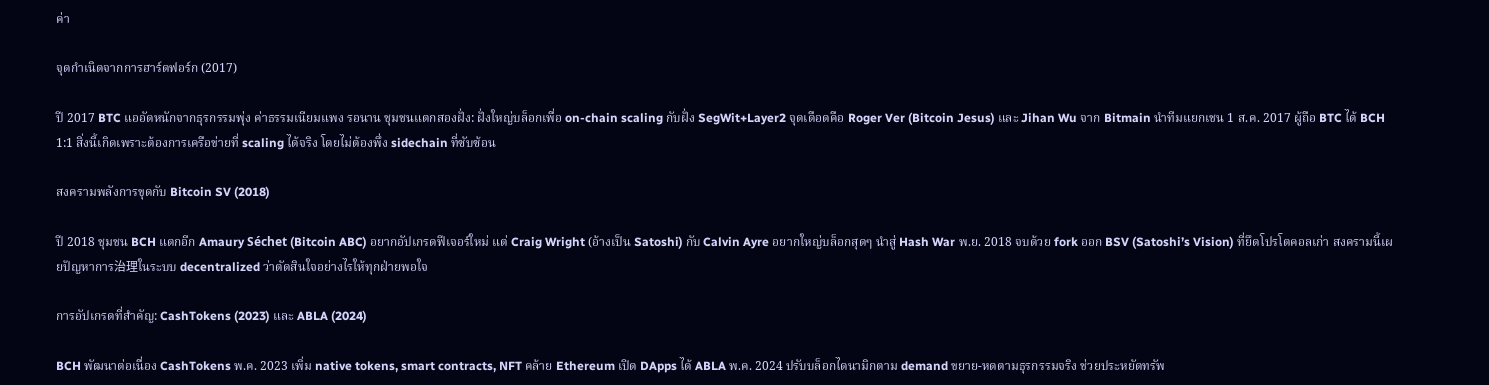ค่า

จุดกำเนิดจากการฮาร์ดฟอร์ก (2017)

ปี 2017 BTC แออัดหนักจากธุรกรรมพุ่ง ค่าธรรมเนียมแพง รอนาน ชุมชนแตกสองฝั่ง: ฝั่งใหญ่บล็อกเพื่อ on-chain scaling กับฝั่ง SegWit+Layer2 จุดเดือดคือ Roger Ver (Bitcoin Jesus) และ Jihan Wu จาก Bitmain นำทีมแยกเชน 1 ส.ค. 2017 ผู้ถือ BTC ได้ BCH 1:1 สิ่งนี้เกิดเพราะต้องการเครือข่ายที่ scaling ได้จริง โดยไม่ต้องพึ่ง sidechain ที่ซับซ้อน

สงครามพลังการขุดกับ Bitcoin SV (2018)

ปี 2018 ชุมชน BCH แตกอีก Amaury Séchet (Bitcoin ABC) อยากอัปเกรดฟีเจอร์ใหม่ แต่ Craig Wright (อ้างเป็น Satoshi) กับ Calvin Ayre อยากใหญ่บล็อกสุดๆ นำสู่ Hash War พ.ย. 2018 จบด้วย fork ออก BSV (Satoshi’s Vision) ที่ยึดโปรโตคอลเก่า สงครามนี้เผยปัญหาการ治理ในระบบ decentralized ว่าตัดสินใจอย่างไรให้ทุกฝ่ายพอใจ

การอัปเกรดที่สำคัญ: CashTokens (2023) และ ABLA (2024)

BCH พัฒนาต่อเนื่อง CashTokens พ.ค. 2023 เพิ่ม native tokens, smart contracts, NFT คล้าย Ethereum เปิด DApps ได้ ABLA พ.ค. 2024 ปรับบล็อกไดนามิกตาม demand ขยาย-หดตามธุรกรรมจริง ช่วยประหยัดทรัพ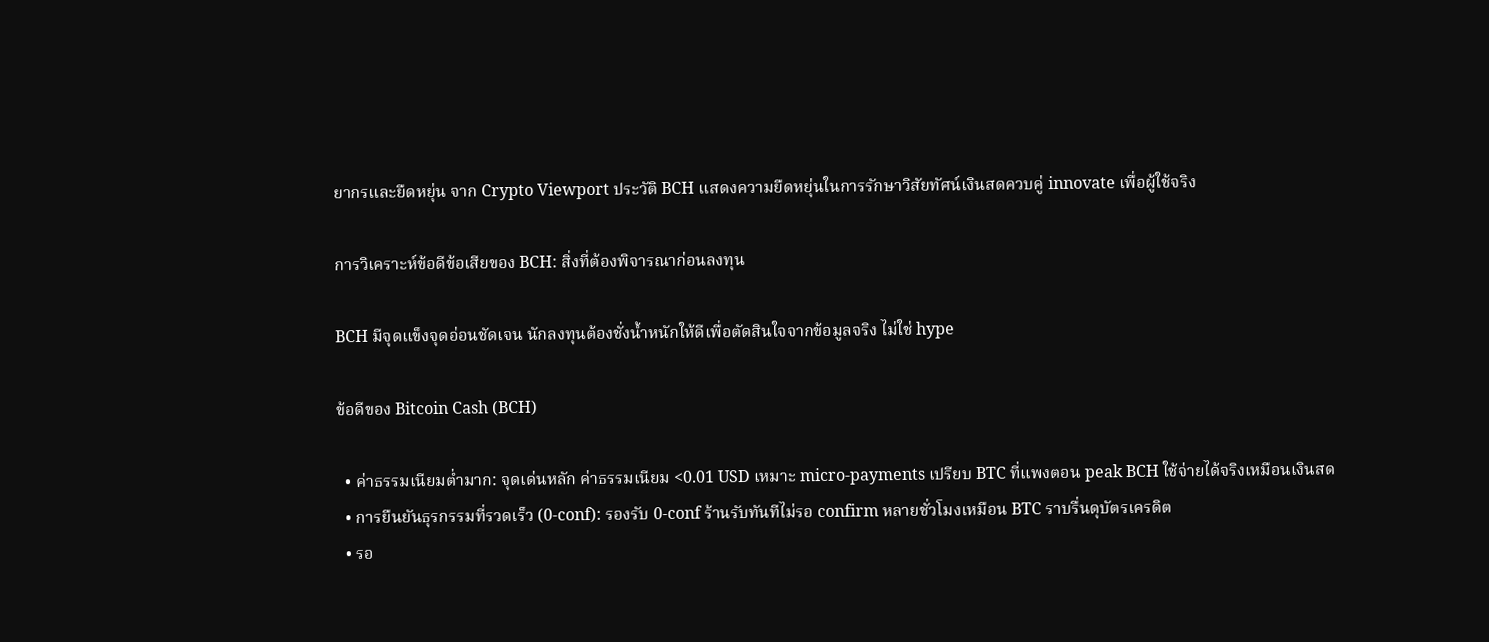ยากรและยืดหยุ่น จาก Crypto Viewport ประวัติ BCH แสดงความยืดหยุ่นในการรักษาวิสัยทัศน์เงินสดควบคู่ innovate เพื่อผู้ใช้จริง

การวิเคราะห์ข้อดีข้อเสียของ BCH: สิ่งที่ต้องพิจารณาก่อนลงทุน

BCH มีจุดแข็งจุดอ่อนชัดเจน นักลงทุนต้องชั่งน้ำหนักให้ดีเพื่อตัดสินใจจากข้อมูลจริง ไม่ใช่ hype

ข้อดีของ Bitcoin Cash (BCH)

  • ค่าธรรมเนียมต่ำมาก: จุดเด่นหลัก ค่าธรรมเนียม <0.01 USD เหมาะ micro-payments เปรียบ BTC ที่แพงตอน peak BCH ใช้จ่ายได้จริงเหมือนเงินสด
  • การยืนยันธุรกรรมที่รวดเร็ว (0-conf): รองรับ 0-conf ร้านรับทันทีไม่รอ confirm หลายชั่วโมงเหมือน BTC ราบรื่นดุบัตรเครดิต
  • รอ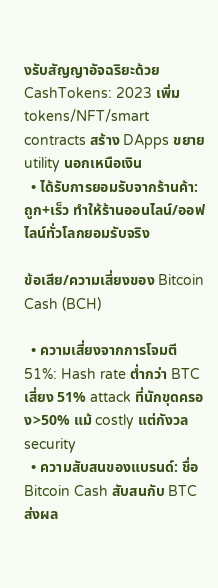งรับสัญญาอัจฉริยะด้วย CashTokens: 2023 เพิ่ม tokens/NFT/smart contracts สร้าง DApps ขยาย utility นอกเหนือเงิน
  • ได้รับการยอมรับจากร้านค้า: ถูก+เร็ว ทำให้ร้านออนไลน์/ออฟไลน์ทั่วโลกยอมรับจริง

ข้อเสีย/ความเสี่ยงของ Bitcoin Cash (BCH)

  • ความเสี่ยงจากการโจมตี 51%: Hash rate ต่ำกว่า BTC เสี่ยง 51% attack ที่นักขุดครอง>50% แม้ costly แต่กังวล security
  • ความสับสนของแบรนด์: ชื่อ Bitcoin Cash สับสนกับ BTC ส่งผล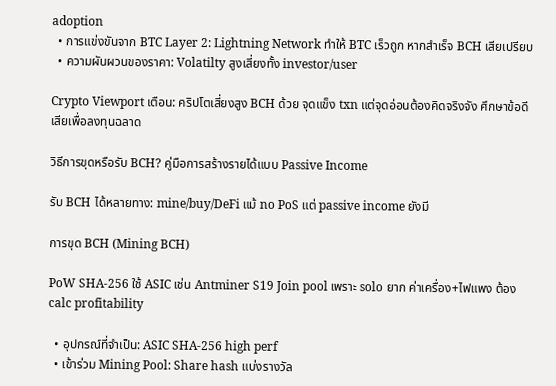adoption
  • การแข่งขันจาก BTC Layer 2: Lightning Network ทำให้ BTC เร็วถูก หากสำเร็จ BCH เสียเปรียบ
  • ความผันผวนของราคา: Volatilty สูงเสี่ยงทั้ง investor/user

Crypto Viewport เตือน: คริปโตเสี่ยงสูง BCH ด้วย จุดแข็ง txn แต่จุดอ่อนต้องคิดจริงจัง ศึกษาข้อดีเสียเพื่อลงทุนฉลาด

วิธีการขุดหรือรับ BCH? คู่มือการสร้างรายได้แบบ Passive Income

รับ BCH ได้หลายทาง: mine/buy/DeFi แม้ no PoS แต่ passive income ยังมี

การขุด BCH (Mining BCH)

PoW SHA-256 ใช้ ASIC เช่น Antminer S19 Join pool เพราะ solo ยาก ค่าเครื่อง+ไฟแพง ต้อง calc profitability

  • อุปกรณ์ที่จำเป็น: ASIC SHA-256 high perf
  • เข้าร่วม Mining Pool: Share hash แบ่งรางวัล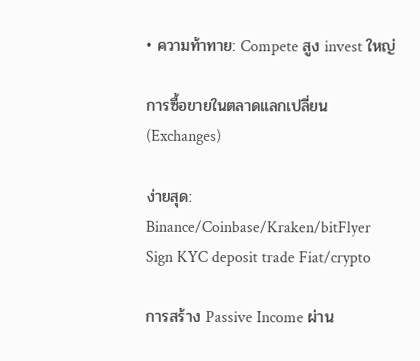• ความท้าทาย: Compete สูง invest ใหญ่

การซื้อขายในตลาดแลกเปลี่ยน (Exchanges)

ง่ายสุด: Binance/Coinbase/Kraken/bitFlyer Sign KYC deposit trade Fiat/crypto

การสร้าง Passive Income ผ่าน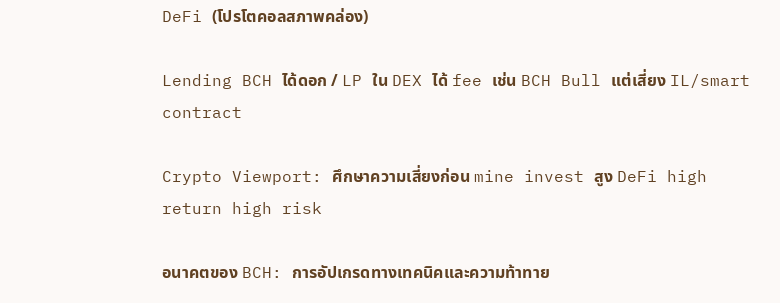DeFi (โปรโตคอลสภาพคล่อง)

Lending BCH ได้ดอก / LP ใน DEX ได้ fee เช่น BCH Bull แต่เสี่ยง IL/smart contract

Crypto Viewport: ศึกษาความเสี่ยงก่อน mine invest สูง DeFi high return high risk

อนาคตของ BCH: การอัปเกรดทางเทคนิคและความท้าทาย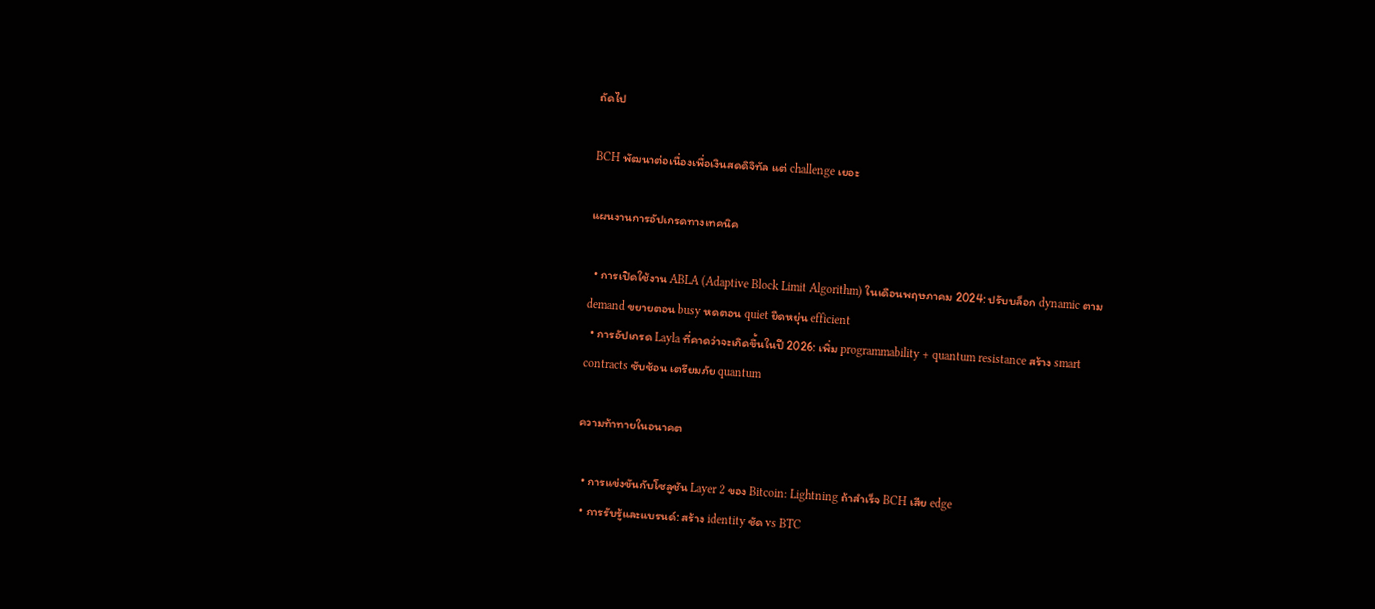ถัดไป

BCH พัฒนาต่อเนื่องเพื่อเงินสดดิจิทัล แต่ challenge เยอะ

แผนงานการอัปเกรดทางเทคนิค

  • การเปิดใช้งาน ABLA (Adaptive Block Limit Algorithm) ในเดือนพฤษภาคม 2024: ปรับบล็อก dynamic ตาม demand ขยายตอน busy หดตอน quiet ยืดหยุ่น efficient
  • การอัปเกรด Layla ที่คาดว่าจะเกิดขึ้นในปี 2026: เพิ่ม programmability + quantum resistance สร้าง smart contracts ซับซ้อน เตรียมภัย quantum

ความท้าทายในอนาคต

  • การแข่งขันกับโซลูชัน Layer 2 ของ Bitcoin: Lightning ถ้าสำเร็จ BCH เสีย edge
  • การรับรู้และแบรนด์: สร้าง identity ชัด vs BTC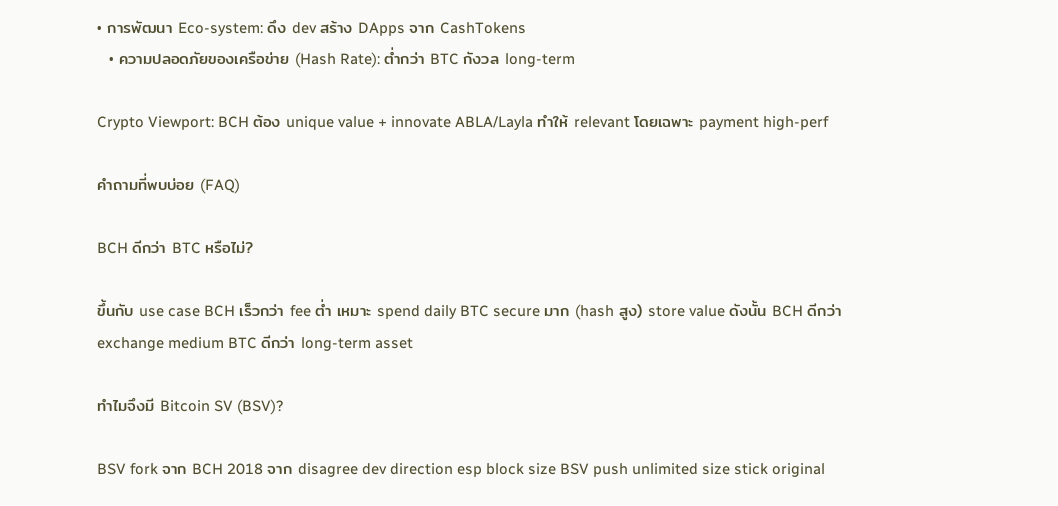• การพัฒนา Eco-system: ดึง dev สร้าง DApps จาก CashTokens
  • ความปลอดภัยของเครือข่าย (Hash Rate): ต่ำกว่า BTC กังวล long-term

Crypto Viewport: BCH ต้อง unique value + innovate ABLA/Layla ทำให้ relevant โดยเฉพาะ payment high-perf

คำถามที่พบบ่อย (FAQ)

BCH ดีกว่า BTC หรือไม่?

ขึ้นกับ use case BCH เร็วกว่า fee ต่ำ เหมาะ spend daily BTC secure มาก (hash สูง) store value ดังนั้น BCH ดีกว่า exchange medium BTC ดีกว่า long-term asset

ทำไมจึงมี Bitcoin SV (BSV)?

BSV fork จาก BCH 2018 จาก disagree dev direction esp block size BSV push unlimited size stick original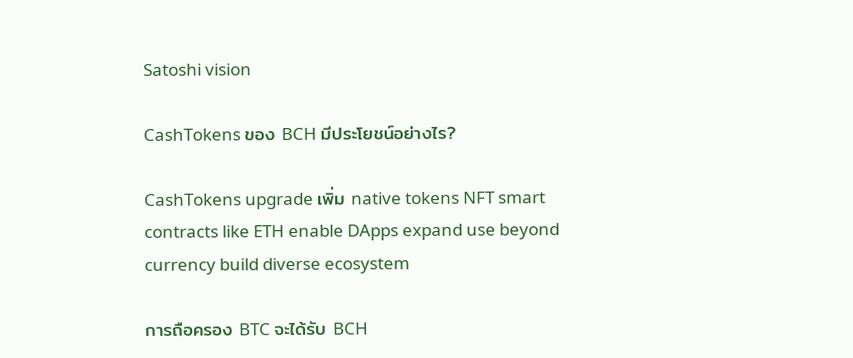Satoshi vision

CashTokens ของ BCH มีประโยชน์อย่างไร?

CashTokens upgrade เพิ่ม native tokens NFT smart contracts like ETH enable DApps expand use beyond currency build diverse ecosystem

การถือครอง BTC จะได้รับ BCH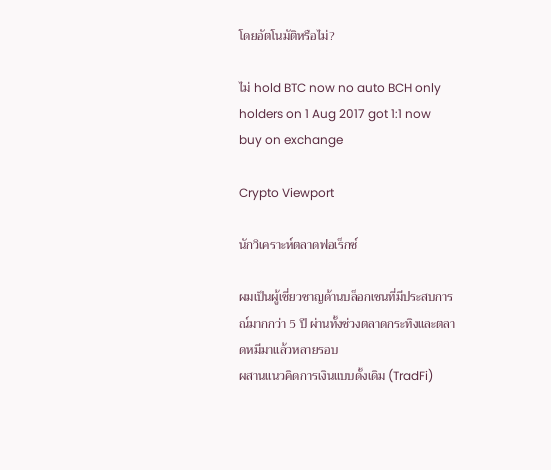โดยอัตโนมัติหรือไม่?

ไม่ hold BTC now no auto BCH only holders on 1 Aug 2017 got 1:1 now buy on exchange

Crypto Viewport

นักวิเคราะห์ตลาดฟอเร็กซ์

ผมเป็นผู้เชี่ยวชาญด้านบล็อกเชนที่มีประสบการณ์มากกว่า 5 ปี ผ่านทั้งช่วงตลาดกระทิงและตลาดหมีมาแล้วหลายรอบ
ผสานแนวคิดการเงินแบบดั้งเดิม (TradFi)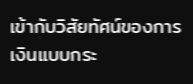เข้ากับวิสัยทัศน์ของการเงินแบบกระ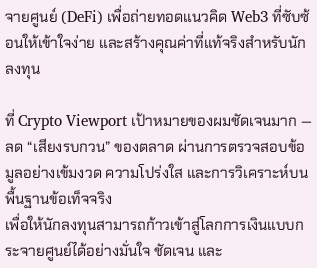จายศูนย์ (DeFi) เพื่อถ่ายทอดแนวคิด Web3 ที่ซับซ้อนให้เข้าใจง่าย และสร้างคุณค่าที่แท้จริงสำหรับนักลงทุน

ที่ Crypto Viewport เป้าหมายของผมชัดเจนมาก — ลด “เสียงรบกวน” ของตลาด ผ่านการตรวจสอบข้อมูลอย่างเข้มงวด ความโปร่งใส และการวิเคราะห์บนพื้นฐานข้อเท็จจริง
เพื่อให้นักลงทุนสามารถก้าวเข้าสู่โลกการเงินแบบกระจายศูนย์ได้อย่างมั่นใจ ชัดเจน และ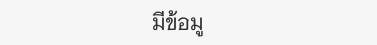มีข้อมู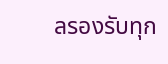ลรองรับทุก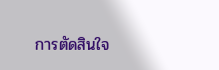การตัดสินใจ